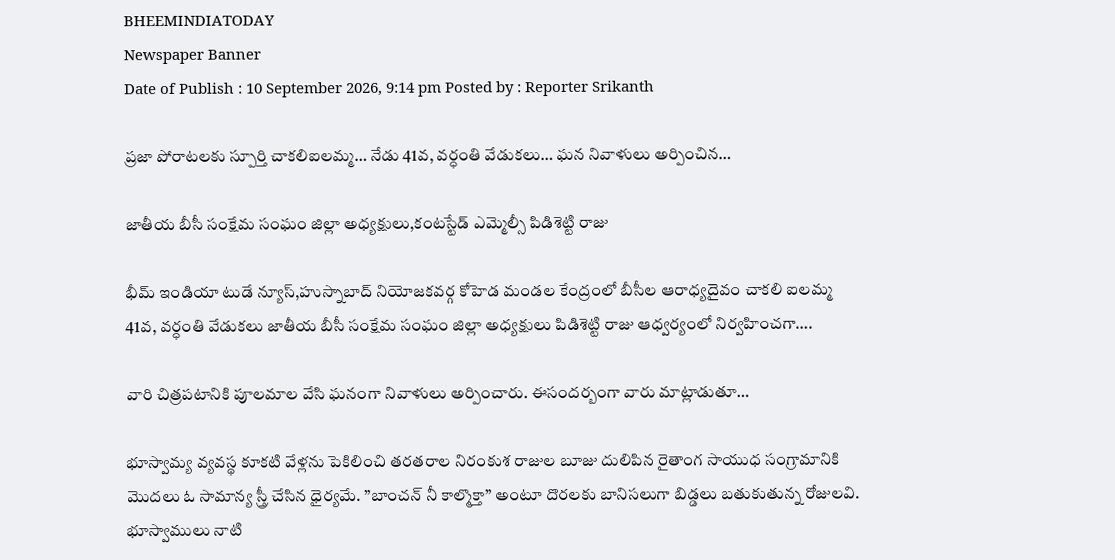BHEEMINDIATODAY
Newspaper Banner
Date of Publish : 10 September 2026, 9:14 pm Posted by : Reporter Srikanth

ప్రజా పోరాటలకు స్పూర్తి చాకలిఐలమ్మ… నేడు 41వ, వర్ధంతి వేడుకలు… ఘన నివాళులు అర్పించిన…

జాతీయ బీసీ సంక్షేమ సంఘం జిల్లా అధ్యక్షులు,కంటస్టేడ్ ఎమ్మెల్సీ పిడిశెట్టి రాజు

భీమ్ ఇండియా టుడే న్యూస్,హుస్నాబాద్ నియోజకవర్గ కోహెడ మండల కేంద్రంలో బీసీల ఆరాధ్యదైవం చాకలి ఐలమ్మ 41వ, వర్ధంతి వేడుకలు జాతీయ బీసీ సంక్షేమ సంఘం జిల్లా అధ్యక్షులు పిడిశెట్టి రాజు ఆధ్వర్యంలో నిర్వహించగా….

వారి చిత్రపటానికి పూలమాల వేసి ఘనంగా నివాళులు అర్పించారు. ఈసందర్బంగా వారు మాట్లాడుతూ…

భూస్వామ్య వ్యవస్థ కూకటి వేళ్లను పెకిలించి తరతరాల నిరంకుశ రాజుల బూజు దులిపిన రైతాంగ సాయుధ సంగ్రామానికి మొదలు ఓ సామాన్య స్త్రీ చేసిన ధైర్యమే. ”బాంచన్‌ నీ కాల్మొక్తా” అంటూ దొరలకు బానిసలుగా బిడ్డలు బతుకుతున్న రోజులవి. భూస్వాములు నాటి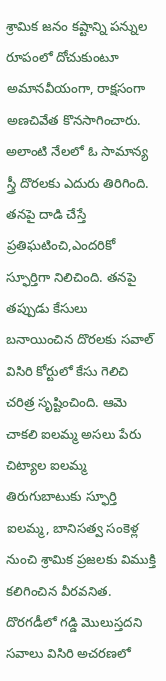శ్రామిక జనం కష్టాన్ని పన్నుల రూపంలో దోచుకుంటూ అమానవీయంగా, రాక్షసంగా అణచివేత కొనసాగించారు. అలాంటి నేలలో ఓ సామాన్య స్త్రీ దొరలకు ఎదురు తిరిగింది. తనపై దాడి చేస్తే ప్రతిఘటించి,ఎందరికో స్ఫూర్తిగా నిలిచింది. తనపై తప్పుడు కేసులు బనాయించిన దొరలకు సవాల్‌ విసిరి కోర్టులో కేసు గెలిచి చరిత్ర సృష్టించింది. ఆమె చాకలి ఐలమ్మ అసలు పేరు చిట్యాల ఐలమ్మ తిరుగుబాటుకు స్ఫూర్తి ఐలమ్మ, బానిసత్వ సంకెళ్ల నుంచి శ్రామిక ప్రజలకు విముక్తి కలిగించిన వీరవనిత. దొరగడీలో గడ్డి మొలుస్తదని సవాలు విసిరి అచరణలో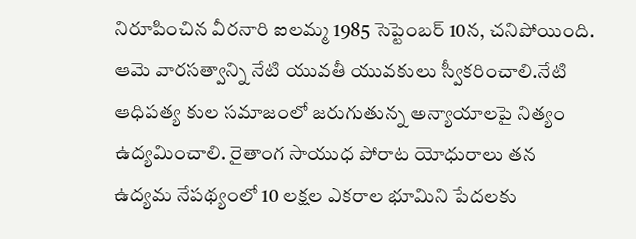నిరూపించిన వీరనారి ఐలమ్మ 1985 సెప్టెంబర్‌ 10న, చనిపోయింది. ఆమె వారసత్వాన్ని నేటి యువతీ యువకులు స్వీకరించాలి.నేటి ఆధిపత్య కుల సమాజంలో జరుగుతున్న అన్యాయాలపై నిత్యం ఉద్యమించాలి. రైతాంగ సాయుధ పోరాట యోధురాలు తన ఉద్యమ నేపథ్యంలో 10 లక్షల ఎకరాల భూమిని పేదలకు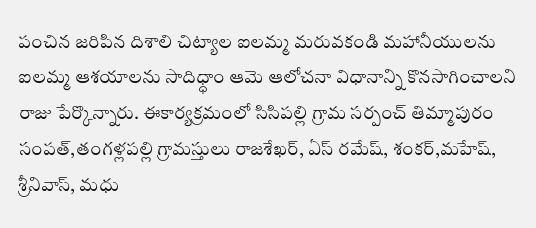పంచిన జరిపిన దిశాలి చిట్యాల ఐలమ్మ మరువకండి మహానీయులను ఐలమ్మ ఆశయాలను సాదిధ్ధాం ఆమె ఆలోచనా విధానాన్ని కొనసాగించాలని రాజు పేర్కొన్నారు. ఈకార్యక్రమంలో సిసిపల్లి గ్రామ సర్పంచ్ తిమ్మాపురం సంపత్,తంగళ్లపల్లి గ్రామస్తులు రాజశేఖర్, ఏస్ రమేష్, శంకర్,మహేష్, శ్రీనివాస్, మధు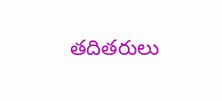తదితరులు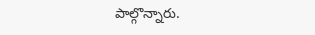పాల్గొన్నారు.